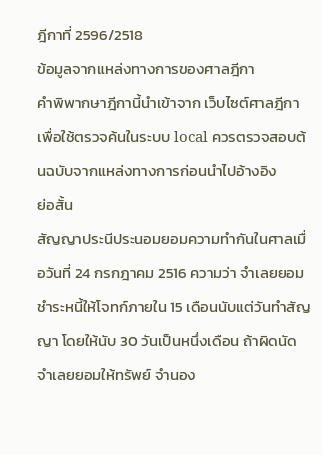ฎีกาที่ 2596/2518
ข้อมูลจากแหล่งทางการของศาลฎีกา
คำพิพากษาฎีกานี้นำเข้าจาก เว็บไซต์ศาลฎีกา เพื่อใช้ตรวจค้นในระบบ local ควรตรวจสอบต้นฉบับจากแหล่งทางการก่อนนำไปอ้างอิง
ย่อสั้น
สัญญาประนีประนอมยอมความทำกันในศาลเมื่อวันที่ 24 กรกฎาคม 2516 ความว่า จำเลยยอมชำระหนี้ให้โจทก์ภายใน 15 เดือนนับแต่วันทำสัญญา โดยให้นับ 30 วันเป็นหนึ่งเดือน ถ้าผิดนัด จำเลยยอมให้ทรัพย์ จำนอง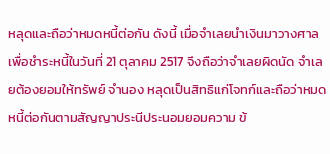หลุดและถือว่าหมดหนี้ต่อกัน ดังนี้ เมื่อจำเลยนำเงินมาวางศาลเพื่อชำระหนี้ในวันที่ 21 ตุลาคม 2517 จึงถือว่าจำเลยผิดนัด จำเลยต้องยอมให้ทรัพย์ จำนอง หลุดเป็นสิทธิแก่โจทก์และถือว่าหมดหนี้ต่อกันตามสัญญาประนีประนอมยอมความ ข้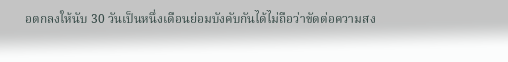อตกลงให้นับ 30 วันเป็นหนึ่งเดือนย่อมบังคับกันได้ไม่ถือว่าขัดต่อความสง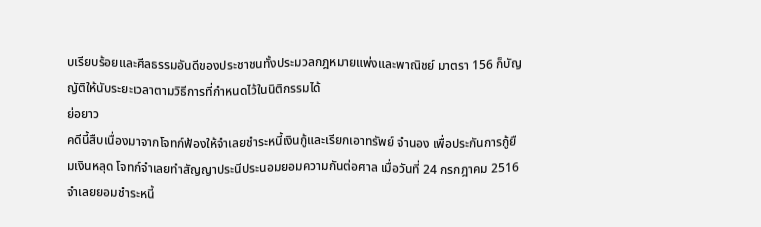บเรียบร้อยและศีลธรรมอันดีของประชาชนทั้งประมวลกฎหมายแพ่งและพาณิชย์ มาตรา 156 ก็บัญญัติให้นับระยะเวลาตามวิธีการที่กำหนดไว้ในนิติกรรมได้
ย่อยาว
คดีนี้สืบเนื่องมาจากโจทก์ฟ้องให้จำเลยชำระหนี้เงินกู้และเรียกเอาทรัพย์ จำนอง เพื่อประกันการกู้ยืมเงินหลุด โจทก์จำเลยทำสัญญาประนีประนอมยอมความกันต่อศาล เมื่อวันที่ 24 กรกฎาคม 2516 จำเลยยอมชำระหนี้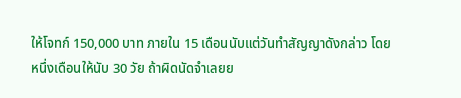ให้โจทก์ 150,000 บาท ภายใน 15 เดือนนับแต่วันทำสัญญาดังกล่าว โดยหนึ่งเดือนให้นับ 30 วัย ถ้าผิดนัดจำเลยย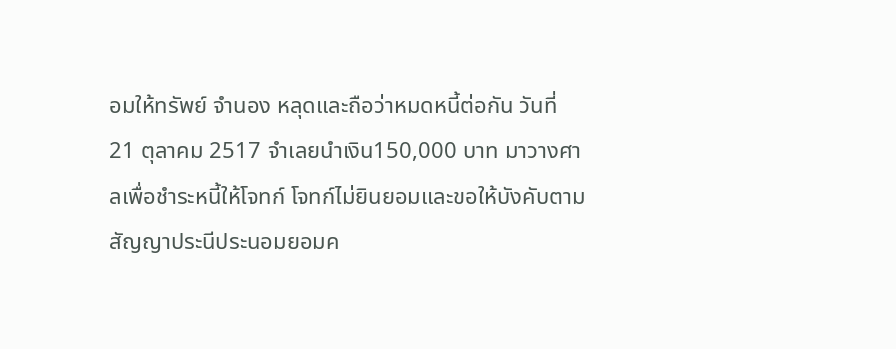อมให้ทรัพย์ จำนอง หลุดและถือว่าหมดหนี้ต่อกัน วันที่ 21 ตุลาคม 2517 จำเลยนำเงิน150,000 บาท มาวางศาลเพื่อชำระหนี้ให้โจทก์ โจทก์ไม่ยินยอมและขอให้บังคับตามสัญญาประนีประนอมยอมค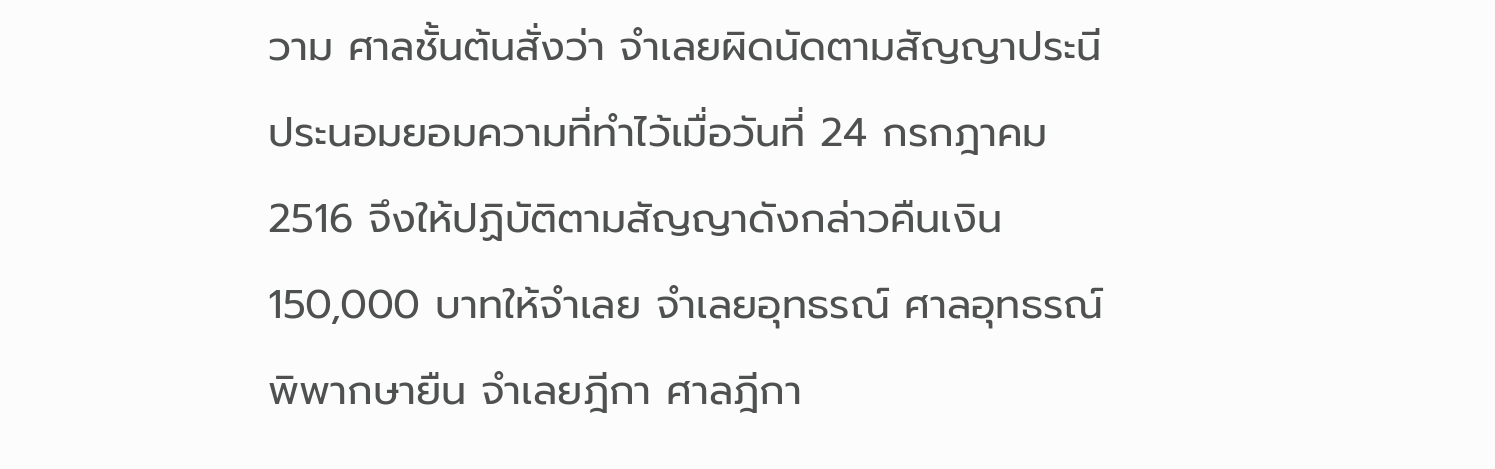วาม ศาลชั้นต้นสั่งว่า จำเลยผิดนัดตามสัญญาประนีประนอมยอมความที่ทำไว้เมื่อวันที่ 24 กรกฎาคม 2516 จึงให้ปฏิบัติตามสัญญาดังกล่าวคืนเงิน 150,000 บาทให้จำเลย จำเลยอุทธรณ์ ศาลอุทธรณ์พิพากษายืน จำเลยฎีกา ศาลฎีกา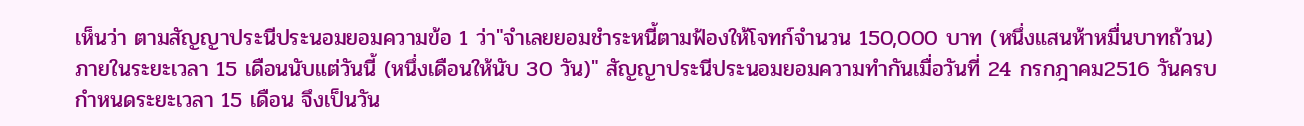เห็นว่า ตามสัญญาประนีประนอมยอมความข้อ 1 ว่า"จำเลยยอมชำระหนี้ตามฟ้องให้โจทก์จำนวน 150,000 บาท (หนึ่งแสนห้าหมื่นบาทถ้วน) ภายในระยะเวลา 15 เดือนนับแต่วันนี้ (หนึ่งเดือนให้นับ 30 วัน)" สัญญาประนีประนอมยอมความทำกันเมื่อวันที่ 24 กรกฎาคม2516 วันครบกำหนดระยะเวลา 15 เดือน จึงเป็นวัน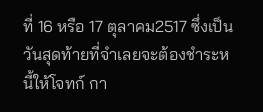ที่ 16 หรือ 17 ตุลาคม2517 ซึ่งเป็นวันสุดท้ายที่จำเลยจะต้องชำระหนี้ให้โจทก์ กา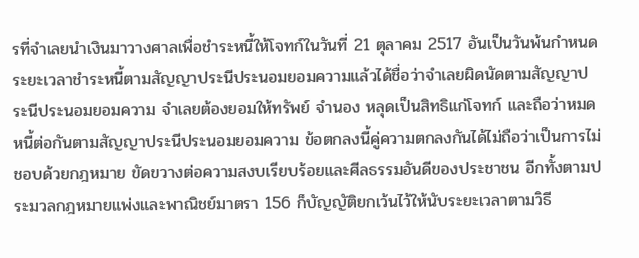รที่จำเลยนำเงินมาวางศาลเพื่อชำระหนี้ให้โจทก์ในวันที่ 21 ตุลาคม 2517 อันเป็นวันพ้นกำหนดระยะเวลาชำระหนี้ตามสัญญาประนีประนอมยอมความแล้วได้ชื่อว่าจำเลยผิดนัดตามสัญญาประนีประนอมยอมความ จำเลยต้องยอมให้ทรัพย์ จำนอง หลุดเป็นสิทธิแก่โจทก์ และถือว่าหมดหนี้ต่อกันตามสัญญาประนีประนอมยอมความ ข้อตกลงนี้คู่ความตกลงกันได้ไม่ถือว่าเป็นการไม่ชอบด้วยกฎหมาย ขัดขวางต่อความสงบเรียบร้อยและศีลธรรมอันดีของประชาชน อีกทั้งตามประมวลกฎหมายแพ่งและพาณิชย์มาตรา 156 ก็บัญญัติยกเว้นไว้ให้นับระยะเวลาตามวิธี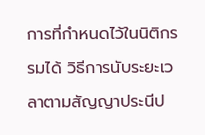การที่กำหนดไว้ในนิติกรรมได้ วิธีการนับระยะเวลาตามสัญญาประนีป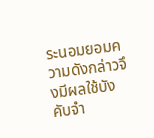ระนอมยอมความดังกล่าวจึงมีผลใช้บังคับจำ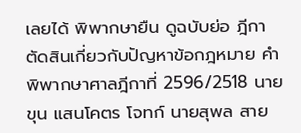เลยได้ พิพากษายืน ดูฉบับย่อ ฎีกาตัดสินเกี่ยวกับปัญหาข้อกฎหมาย คำพิพากษาศาลฎีกาที่ 2596/2518 นายขุน แสนโคตร โจทก์ นายสุพล สาย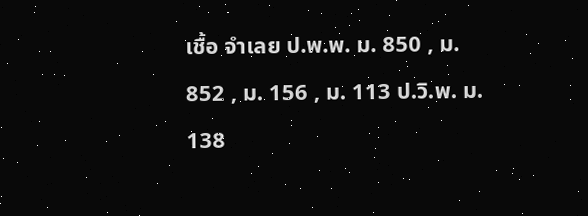เชื้อ จำเลย ป.พ.พ. ม. 850 , ม. 852 , ม. 156 , ม. 113 ป.วิ.พ. ม. 138